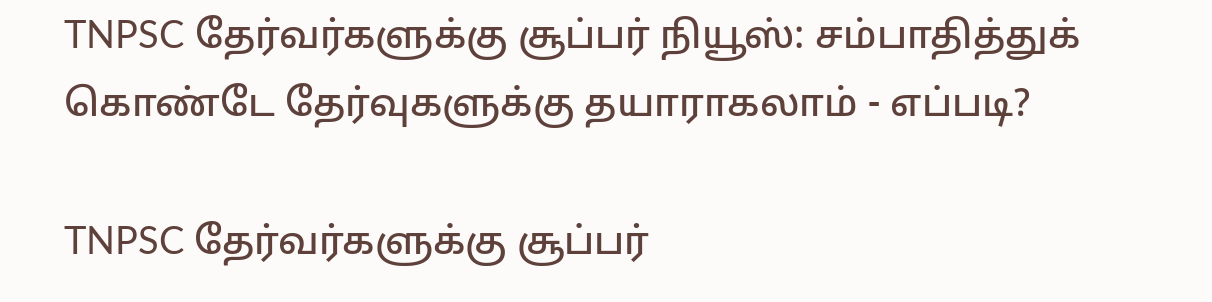TNPSC தேர்வர்களுக்கு சூப்பர் நியூஸ்: சம்பாதித்துக் கொண்டே தேர்வுகளுக்கு தயாராகலாம் - எப்படி?

TNPSC தேர்வர்களுக்கு சூப்பர்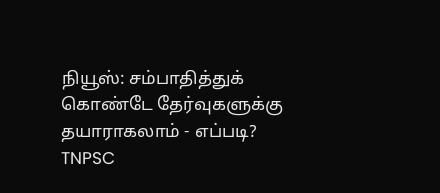நியூஸ்: சம்பாதித்துக் கொண்டே தேர்வுகளுக்கு தயாராகலாம் - எப்படி?
TNPSC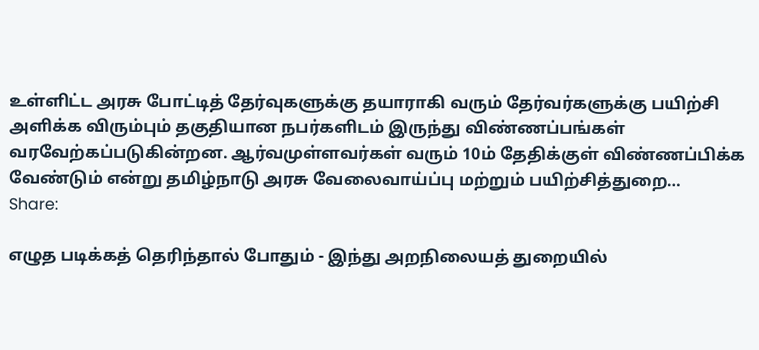உள்ளிட்ட அரசு போட்டித் தேர்வுகளுக்கு தயாராகி வரும் தேர்வர்களுக்கு பயிற்சி அளிக்க விரும்பும் தகுதியான நபர்களிடம் இருந்து விண்ணப்பங்கள் வரவேற்கப்படுகின்றன. ஆர்வமுள்ளவர்கள் வரும் 10ம் தேதிக்குள் விண்ணப்பிக்க வேண்டும் என்று தமிழ்நாடு அரசு வேலைவாய்ப்பு மற்றும் பயிற்சித்துறை…
Share:

எழுத படிக்கத் தெரிந்தால் போதும் - இந்து அறநிலையத் துறையில்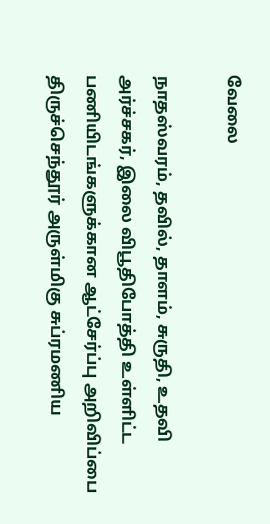வேலை

நாதஸ்வரம், தவில், தாளம், சுருதி, உதவி அர்ச்சகர், இலை விபூதிபோத்தி உள்ளிட்ட பணியிடங்களுக்கான ஆட்சேர்ப்பு அறிவிப்பை திருச்செந்தூர் அருள்மிகு சுப்ரமணிய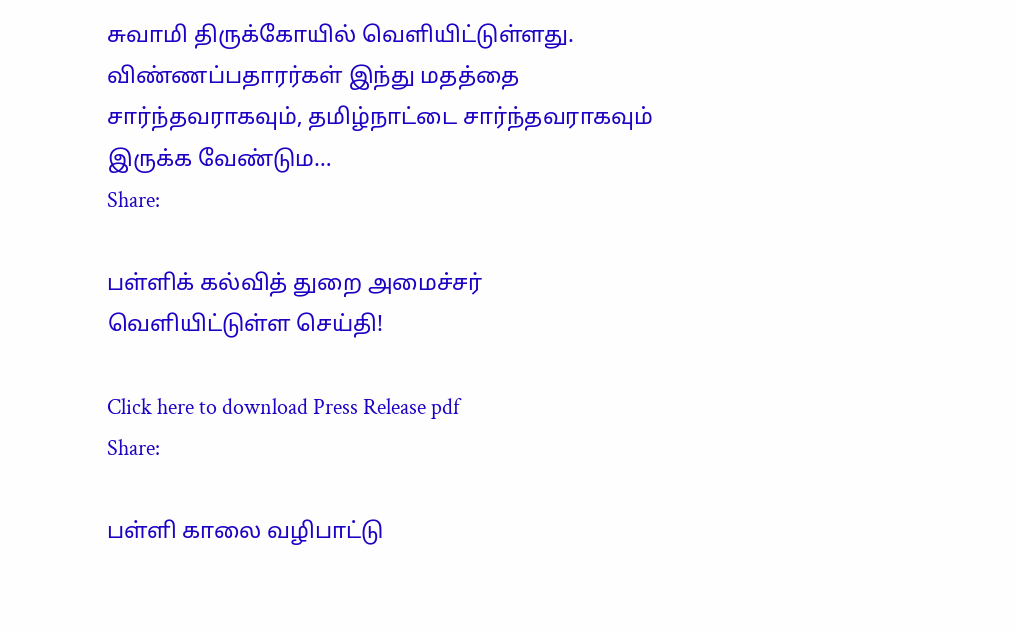சுவாமி திருக்கோயில் வெளியிட்டுள்ளது. விண்ணப்பதாரர்கள் இந்து மதத்தை சார்ந்தவராகவும், தமிழ்நாட்டை சார்ந்தவராகவும் இருக்க வேண்டும…
Share:

பள்ளிக் கல்வித் துறை அமைச்சர் வெளியிட்டுள்ள செய்தி!

Click here to download Press Release pdf
Share:

பள்ளி காலை வழிபாட்டு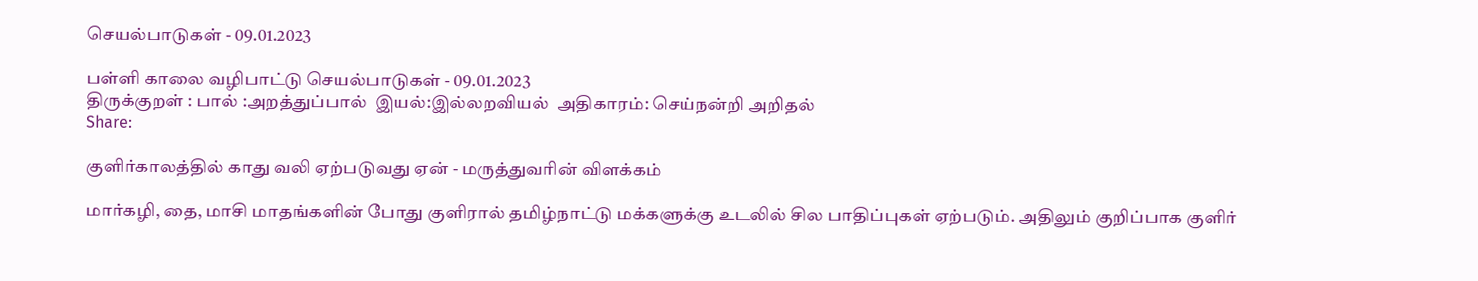செயல்பாடுகள் - 09.01.2023

பள்ளி காலை வழிபாட்டு செயல்பாடுகள் - 09.01.2023
திருக்குறள் : பால் :அறத்துப்பால்  இயல்:இல்லறவியல்  அதிகாரம்: செய்நன்றி அறிதல்
Share:

குளிர்காலத்தில் காது வலி ஏற்படுவது ஏன் - மருத்துவரின் விளக்கம்

மார்கழி, தை, மாசி மாதங்களின் போது குளிரால் தமிழ்நாட்டு மக்களுக்கு உடலில் சில பாதிப்புகள் ஏற்படும். அதிலும் குறிப்பாக குளிர்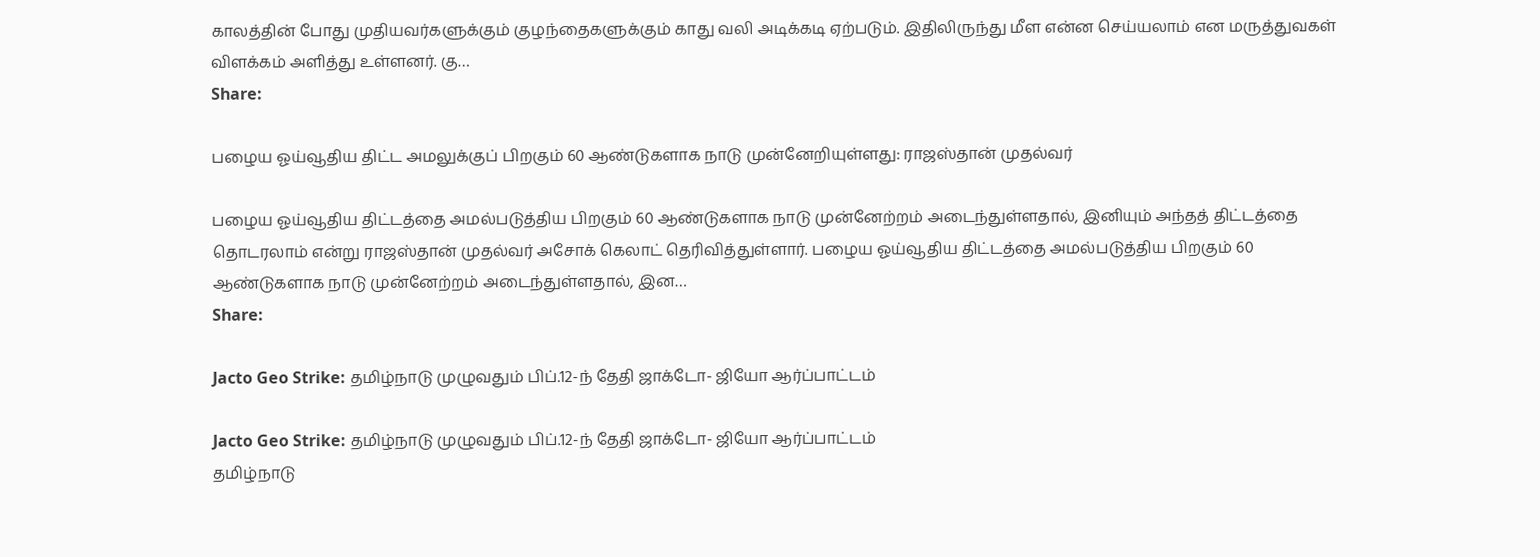காலத்தின் போது முதியவர்களுக்கும் குழந்தைகளுக்கும் காது வலி அடிக்கடி ஏற்படும். இதிலிருந்து மீள என்ன செய்யலாம் என மருத்துவகள் விளக்கம் அளித்து உள்ளனர். கு…
Share:

பழைய ஓய்வூதிய திட்ட அமலுக்குப் பிறகும் 60 ஆண்டுகளாக நாடு முன்னேறியுள்ளது: ராஜஸ்தான் முதல்வர்

பழைய ஓய்வூதிய திட்டத்தை அமல்படுத்திய பிறகும் 60 ஆண்டுகளாக நாடு முன்னேற்றம் அடைந்துள்ளதால், இனியும் அந்தத் திட்டத்தை தொடரலாம் என்று ராஜஸ்தான் முதல்வர் அசோக் கெலாட் தெரிவித்துள்ளார். பழைய ஓய்வூதிய திட்டத்தை அமல்படுத்திய பிறகும் 60 ஆண்டுகளாக நாடு முன்னேற்றம் அடைந்துள்ளதால், இன…
Share:

Jacto Geo Strike: தமிழ்நாடு முழுவதும் பிப்.12-ந் தேதி ஜாக்டோ- ஜியோ ஆர்ப்பாட்டம்

Jacto Geo Strike: தமிழ்நாடு முழுவதும் பிப்.12-ந் தேதி ஜாக்டோ- ஜியோ ஆர்ப்பாட்டம்
தமிழ்நாடு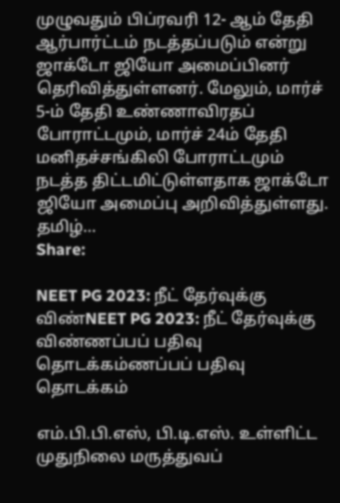முழுவதும் பிப்ரவரி 12- ஆம் தேதி ஆர்பார்ட்டம் நடத்தப்படும் என்று ஜாக்டோ ஜியோ அமைப்பினர் தெரிவித்துள்ளனர். மேலும், மார்ச் 5-ம் தேதி உண்ணாவிரதப் போராட்டமும், மார்ச் 24ம் தேதி மனிதச்சங்கிலி போராட்டமும் நடத்த திட்டமிட்டுள்ளதாக ஜாக்டோ ஜியோ அமைப்பு அறிவித்துள்ளது.   தமிழ்…
Share:

NEET PG 2023: நீட் தேர்வுக்கு விண்NEET PG 2023: நீட் தேர்வுக்கு விண்ணப்பப் பதிவு தொடக்கம்ணப்பப் பதிவு தொடக்கம்

எம்.பி.பி.எஸ், பி.டி.எஸ். உள்ளிட்ட முதுநிலை மருத்துவப்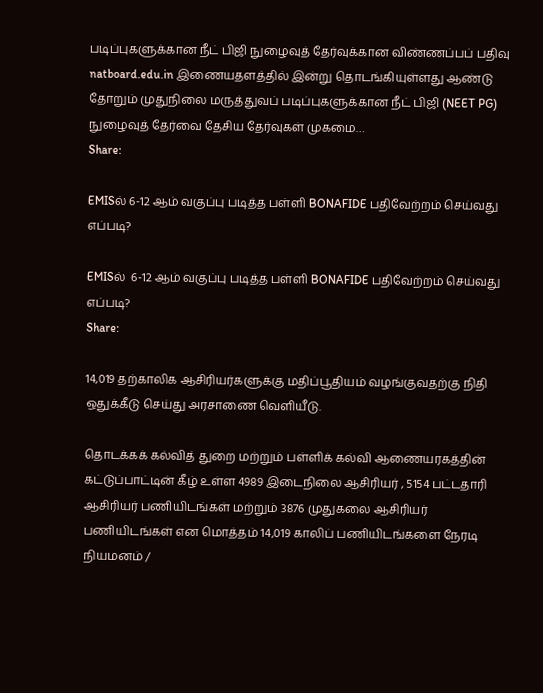படிப்புகளுக்கான நீட் பிஜி நுழைவுத் தேர்வுக்கான விண்ணப்பப் பதிவு natboard.edu.in இணையதளத்தில் இன்று தொடங்கியுள்ளது ஆண்டு தோறும் முதுநிலை மருத்துவப் படிப்புகளுக்கான நீட் பிஜி (NEET PG) நுழைவுத் தேர்வை தேசிய தேர்வுகள் முகமை…
Share:

EMISல் 6-12 ஆம் வகுப்பு படித்த பள்ளி BONAFIDE பதிவேற்றம் செய்வது எப்படி?

EMISல்  6-12 ஆம் வகுப்பு படித்த பள்ளி BONAFIDE பதிவேற்றம் செய்வது எப்படி?
Share:

14,019 தற்காலிக ஆசிரியர்களுக்கு மதிப்பூதியம் வழங்குவதற்கு நிதி ஒதுக்கீடு செய்து அரசாணை வெளியீடு.

தொடக்கக் கல்வித் துறை மற்றும் பள்ளிக் கல்வி ஆணையரகத்தின் கட்டுப்பாட்டின் கீழ் உள்ள 4989 இடைநிலை ஆசிரியர் , 5154 பட்டதாரி ஆசிரியர் பணியிடங்கள் மற்றும் 3876 முதுகலை ஆசிரியர் பணியிடங்கள் என மொத்தம் 14,019 காலிப் பணியிடங்களை நேரடி நியமனம் /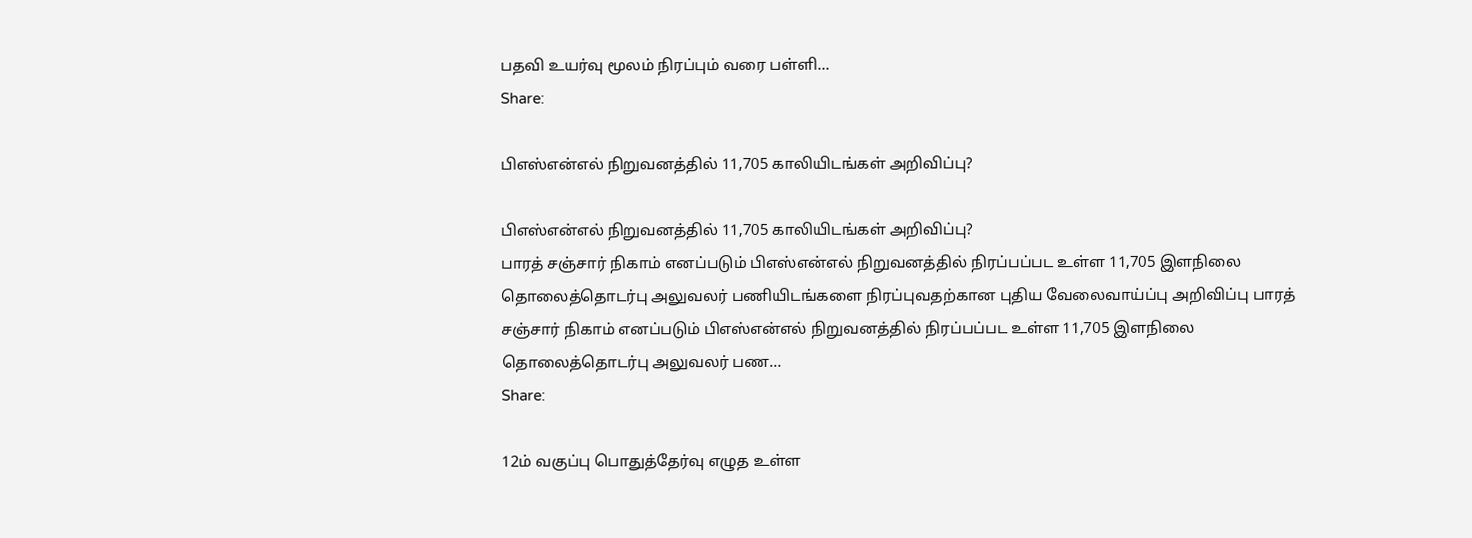பதவி உயர்வு மூலம் நிரப்பும் வரை பள்ளி…
Share:

பிஎஸ்என்எல் நிறுவனத்தில் 11,705 காலியிடங்கள் அறிவிப்பு?

பிஎஸ்என்எல் நிறுவனத்தில் 11,705 காலியிடங்கள் அறிவிப்பு?
பாரத் சஞ்சார் நிகாம் எனப்படும் பிஎஸ்என்எல் நிறுவனத்தில் நிரப்பப்பட உள்ள 11,705 இளநிலை தொலைத்தொடர்பு அலுவலர் பணியிடங்களை நிரப்புவதற்கான புதிய வேலைவாய்ப்பு அறிவிப்பு பாரத் சஞ்சார் நிகாம் எனப்படும் பிஎஸ்என்எல் நிறுவனத்தில் நிரப்பப்பட உள்ள 11,705 இளநிலை தொலைத்தொடர்பு அலுவலர் பண…
Share:

12ம் வகுப்பு பொதுத்தேர்வு எழுத உள்ள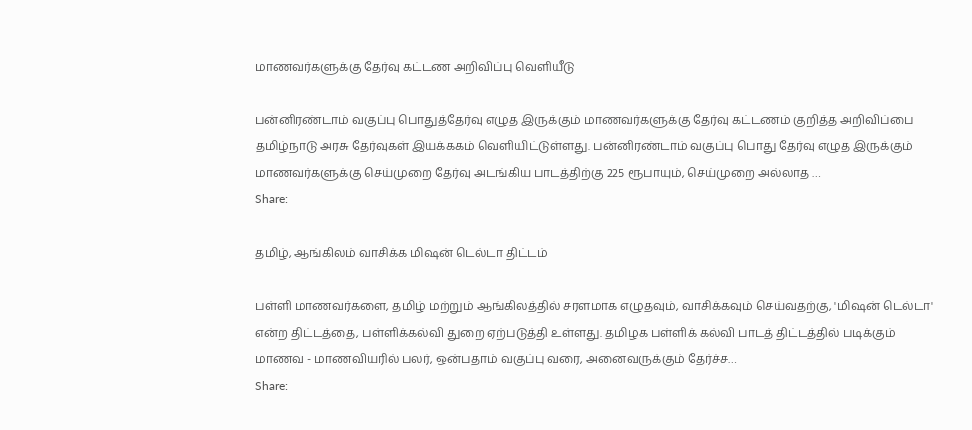மாணவர்களுக்கு தேர்வு கட்டண அறிவிப்பு வெளியீடு

பன்னிரண்டாம் வகுப்பு பொதுத்தேர்வு எழுத இருக்கும் மாணவர்களுக்கு தேர்வு கட்டணம் குறித்த அறிவிப்பை தமிழ்நாடு அரசு தேர்வுகள் இயக்ககம் வெளியிட்டுள்ளது. பன்னிரண்டாம் வகுப்பு பொது தேர்வு எழுத இருக்கும் மாணவர்களுக்கு செய்முறை தேர்வு அடங்கிய பாடத்திற்கு 225 ரூபாயும், செய்முறை அல்லாத …
Share:

தமிழ், ஆங்கிலம் வாசிக்க மிஷன் டெல்டா திட்டம்

பள்ளி மாணவர்களை, தமிழ் மற்றும் ஆங்கிலத்தில் சரளமாக எழுதவும், வாசிக்கவும் செய்வதற்கு, 'மிஷன் டெல்டா' என்ற திட்டத்தை, பள்ளிக்கல்வி துறை ஏற்படுத்தி உள்ளது. தமிழக பள்ளிக் கல்வி பாடத் திட்டத்தில் படிக்கும் மாணவ - மாணவியரில் பலர், ஒன்பதாம் வகுப்பு வரை, அனைவருக்கும் தேர்ச்ச…
Share: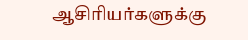ஆசிரியர்களுக்கு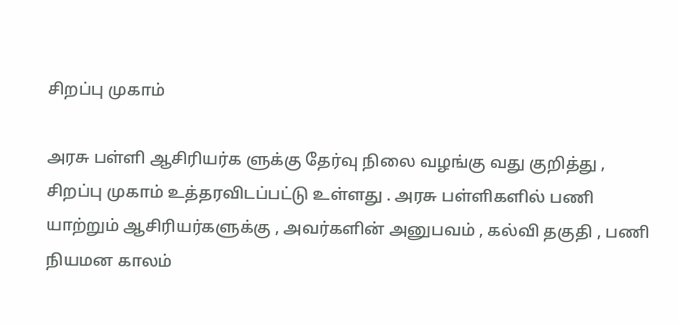சிறப்பு முகாம்

அரசு பள்ளி ஆசிரியர்க ளுக்கு தேர்வு நிலை வழங்கு வது குறித்து , சிறப்பு முகாம் உத்தரவிடப்பட்டு உள்ளது . அரசு பள்ளிகளில் பணி யாற்றும் ஆசிரியர்களுக்கு , அவர்களின் அனுபவம் , கல்வி தகுதி , பணி நியமன காலம்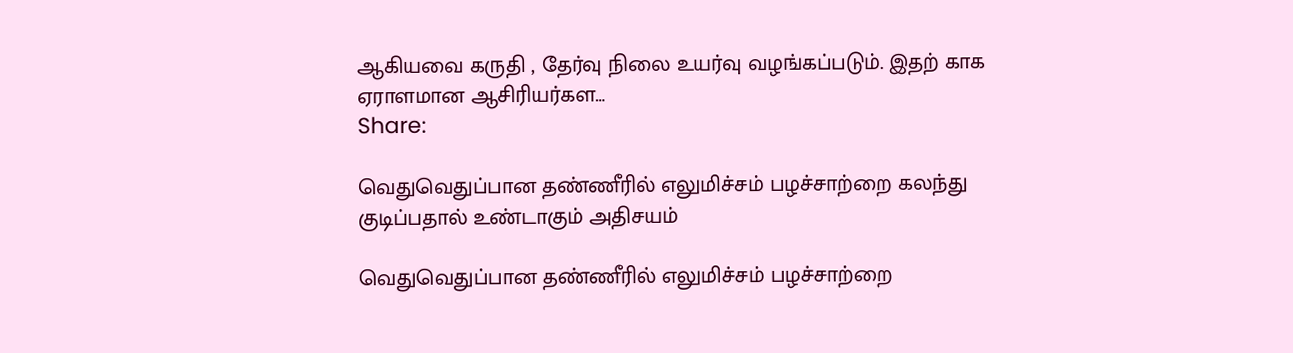ஆகியவை கருதி , தேர்வு நிலை உயர்வு வழங்கப்படும். இதற் காக ஏராளமான ஆசிரியர்கள…
Share:

வெதுவெதுப்பான தண்ணீரில் எலுமிச்சம் பழச்சாற்றை கலந்து குடிப்பதால் உண்டாகும் அதிசயம்

வெதுவெதுப்பான தண்ணீரில் எலுமிச்சம் பழச்சாற்றை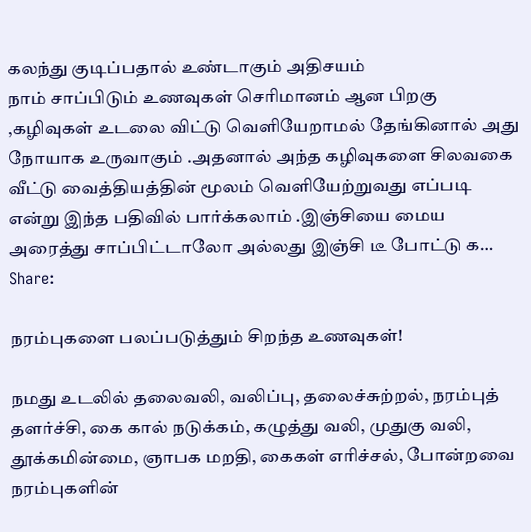கலந்து குடிப்பதால் உண்டாகும் அதிசயம்
நாம் சாப்பிடும் உணவுகள் செரிமானம் ஆன பிறகு ,கழிவுகள் உடலை விட்டு வெளியேறாமல் தேங்கினால் அது நோயாக உருவாகும் .அதனால் அந்த கழிவுகளை சிலவகை வீட்டு வைத்தியத்தின் மூலம் வெளியேற்றுவது எப்படி என்று இந்த பதிவில் பார்க்கலாம் .இஞ்சியை மைய அரைத்து சாப்பிட்டாலோ அல்லது இஞ்சி டீ போட்டு க…
Share:

நரம்புகளை பலப்படுத்தும் சிறந்த உணவுகள்!

நமது உடலில் தலைவலி, வலிப்பு, தலைச்சுற்றல், நரம்புத் தளர்ச்சி, கை கால் நடுக்கம், கழுத்து வலி, முதுகு வலி, தூக்கமின்மை, ஞாபக மறதி, கைகள் எரிச்சல், போன்றவை நரம்புகளின்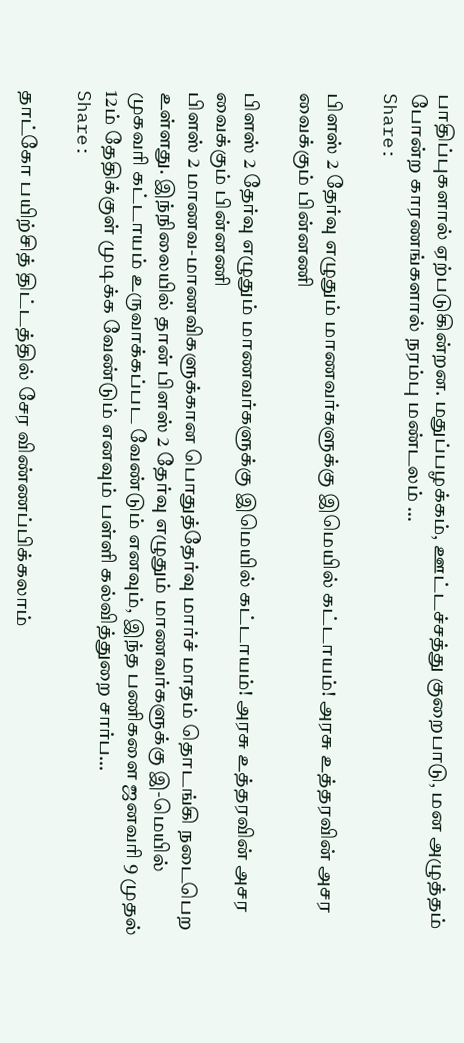பாதிப்புகளால் ஏற்படுகின்றன. மதுப்பழக்கம், ஊட்டச்சத்து குறைபாடு, மன அழுத்தம் போன்ற காரணங்களால் நரம்பு மண்டலம் …
Share:

பிளஸ் 2 தேர்வு எழுதும் மாணவர்களுக்கு இமெயில் கட்டாயம்! அரசு உத்தரவின் அசர வைக்கும் பின்னணி

பிளஸ் 2 தேர்வு எழுதும் மாணவர்களுக்கு இமெயில் கட்டாயம்! அரசு உத்தரவின் அசர வைக்கும் பின்னணி
பிளஸ் 2 மாணவ-மாணவிகளுக்கான பொதுத்தேர்வு மார்ச் மாதம் தொடங்கி நடைபெற உள்ளது. இந்நிலையில் தான் பிளஸ் 2 தேர்வு எழுதும் மாணவர்களுக்கு இ-மெயில் முகவரி கட்டாயம் உருவாக்கப்பட வேண்டும் எனவும், இந்த பணிகளை ஜனவரி 9 முதல் 12ம் தேதிக்குள் முடிக்க வேண்டும் எனவும் பள்ளி கல்வித்துறை சார்ப…
Share:

தாட்கோ பயிற்சித் திட்டத்தில் சேர விண்ணப்பிக்கலாம்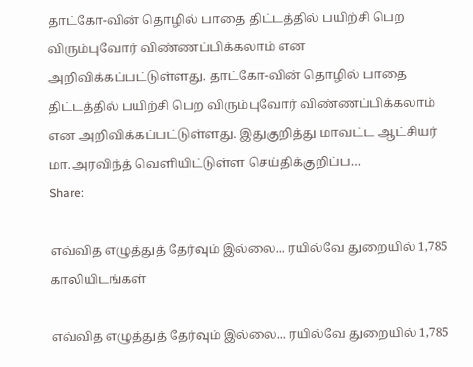தாட்கோ-வின் தொழில் பாதை திட்டத்தில் பயிற்சி பெற விரும்புவோர் விண்ணப்பிக்கலாம் என அறிவிக்கப்பட்டுள்ளது. தாட்கோ-வின் தொழில் பாதை திட்டத்தில் பயிற்சி பெற விரும்புவோர் விண்ணப்பிக்கலாம் என அறிவிக்கப்பட்டுள்ளது. இதுகுறித்து மாவட்ட ஆட்சியர் மா.அரவிந்த் வெளியிட்டுள்ள செய்திக்குறிப்ப…
Share:

எவ்வித எழுத்துத் தேர்வும் இல்லை... ரயில்வே துறையில் 1,785 காலியிடங்கள்

எவ்வித எழுத்துத் தேர்வும் இல்லை... ரயில்வே துறையில் 1,785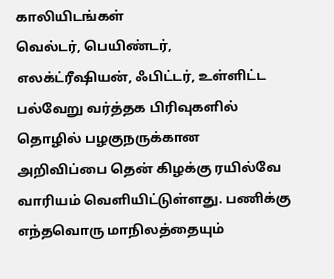காலியிடங்கள்
வெல்டர், பெயிண்டர், எலக்ட்ரீஷியன், ஃபிட்டர், உள்ளிட்ட பல்வேறு வர்த்தக பிரிவுகளில் தொழில் பழகுநருக்கான அறிவிப்பை தென் கிழக்கு ரயில்வே வாரியம் வெளியிட்டுள்ளது. பணிக்கு எந்தவொரு மாநிலத்தையும்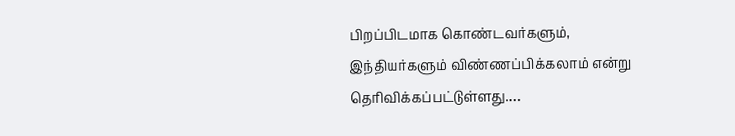பிறப்பிடமாக கொண்டவர்களும், இந்தியர்களும் விண்ணப்பிக்கலாம் என்று தெரிவிக்கப்பட்டுள்ளது.…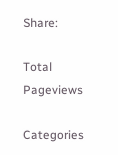Share:

Total Pageviews

Categories